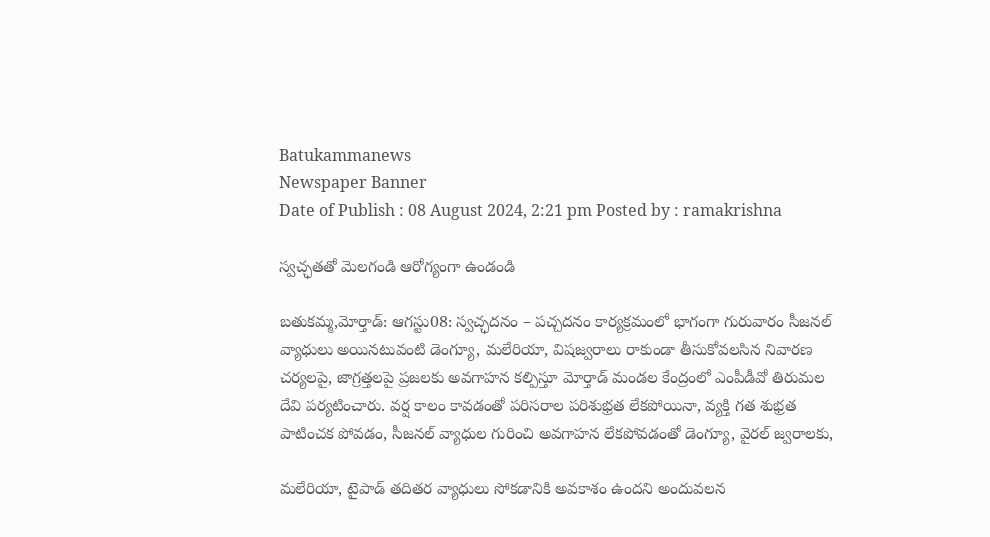Batukammanews
Newspaper Banner
Date of Publish : 08 August 2024, 2:21 pm Posted by : ramakrishna

స్వచ్ఛతతో మెలగండి ఆరోగ్యంగా ఉండండి

బతుకమ్మ,మోర్తాడ్: ఆగస్టు08: స్వచ్ఛదనం – పచ్చదనం కార్యక్రమంలో భాగంగా గురువారం సీజనల్ వ్యాధులు అయినటువంటి డెంగ్యూ, మలేరియా, విషజ్వరాలు రాకుండా తీసుకోవలసిన నివారణ చర్యలపై, జాగ్రత్తలపై ప్రజలకు అవగాహన కల్పిస్తూ మోర్తాడ్ మండల కేంద్రంలో ఎంపీడీవో తిరుమల దేవి పర్యటించారు. వర్ష కాలం కావడంతో పరిసరాల పరిశుభ్రత లేకపోయినా, వ్యక్తి గత శుభ్రత పాటించక పోవడం, సీజనల్ వ్యాధుల గురించి అవగాహన లేకపోవడంతో డెంగ్యూ, వైరల్ జ్వరాలకు,

మలేరియా, టైపాడ్ తదితర వ్యాధులు సోకడానికి అవకాశం ఉందని అందువలన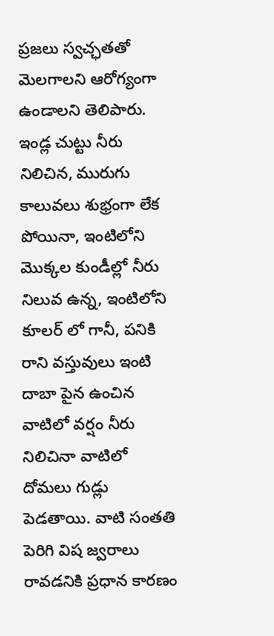ప్రజలు స్వచ్ఛతతో మెలగాలని ఆరోగ్యంగా ఉండాలని తెలిపారు. ఇండ్ల చుట్టు నీరు నిలిచిన, మురుగు కాలువలు శుభ్రంగా లేక పోయినా, ఇంటిలోని మొక్కల కుండీల్లో నీరు నిలువ ఉన్న, ఇంటిలోని కూలర్ లో గానీ, పనికి రాని వస్తువులు ఇంటి దాబా పైన ఉంచిన వాటిలో వర్షం నీరు నిలిచినా వాటిలో దోమలు గుడ్లు పెడతాయి. వాటి సంతతి పెరిగి విష జ్వరాలు రావడనికి ప్రధాన కారణం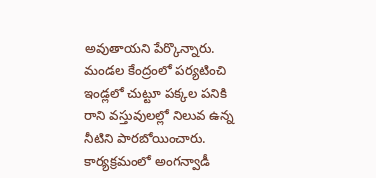అవుతాయని పేర్కొన్నారు. మండల కేంద్రంలో పర్యటించి ఇండ్లలో చుట్టూ పక్కల పనికి రాని వస్తువులల్లో నిలువ ఉన్న నీటిని పారబోయించారు. కార్యక్రమంలో అంగన్వాడీ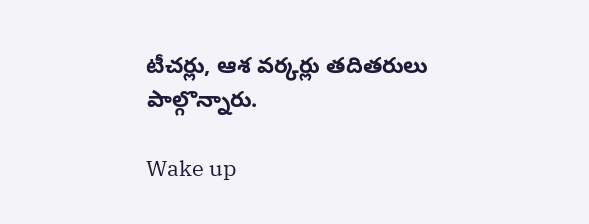టీచర్లు, ఆశ వర్కర్లు తదితరులు పాల్గొన్నారు.

Wake up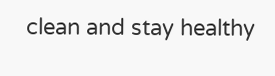clean and stay healthy